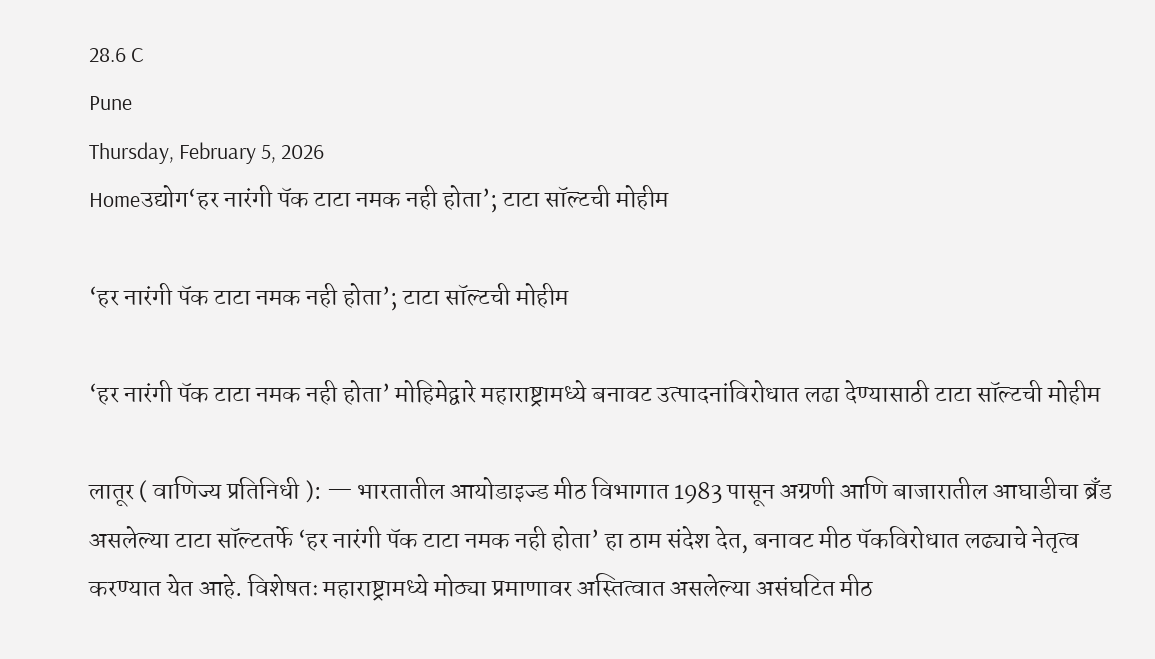28.6 C
Pune
Thursday, February 5, 2026
Homeउद्योग‘हर नारंगी पॅक टाटा नमक नही होता’; टाटा सॉल्टची मोहीम

‘हर नारंगी पॅक टाटा नमक नही होता’; टाटा सॉल्टची मोहीम

‘हर नारंगी पॅक टाटा नमक नही होता’ मोहिमेद्वारे महाराष्ट्रामध्ये बनावट उत्पादनांविरोधात लढा देण्यासाठी टाटा सॉल्टची मोहीम

लातूर ( वाणिज्य प्रतिनिधी ): — भारतातील आयोडाइज्ड मीठ विभागात 1983 पासून अग्रणी आणि बाजारातील आघाडीचा ब्रँड असलेल्या टाटा सॉल्टतर्फे ‘हर नारंगी पॅक टाटा नमक नही होता’ हा ठाम संदेश देत, बनावट मीठ पॅकविरोधात लढ्याचे नेतृत्व करण्यात येत आहे. विशेषतः महाराष्ट्रामध्ये मोठ्या प्रमाणावर अस्तित्वात असलेल्या असंघटित मीठ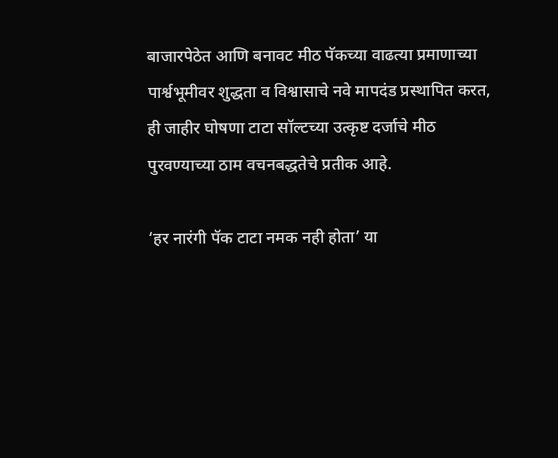बाजारपेठेत आणि बनावट मीठ पॅकच्या वाढत्या प्रमाणाच्या पार्श्वभूमीवर शुद्धता व विश्वासाचे नवे मापदंड प्रस्थापित करत, ही जाहीर घोषणा टाटा सॉल्टच्या उत्कृष्ट दर्जाचे मीठ पुरवण्याच्या ठाम वचनबद्धतेचे प्रतीक आहे.

‘हर नारंगी पॅक टाटा नमक नही होता’ या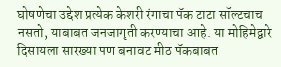घोषणेचा उद्देश प्रत्येक केशरी रंगाचा पॅक टाटा सॉल्टचाच नसतो, याबाबत जनजागृती करण्याचा आहे. या मोहिमेद्वारे दिसायला सारख्या पण बनावट मीठ पॅकबाबत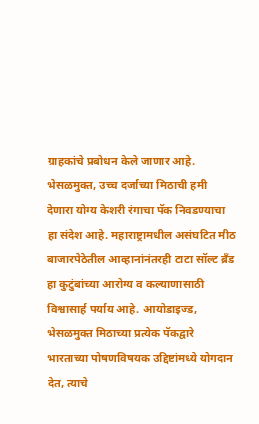ग्राहकांचे प्रबोधन केले जाणार आहे. भेसळमुक्त, उच्च दर्जाच्या मिठाची हमी देणारा योग्य केशरी रंगाचा पॅक निवडण्याचा हा संदेश आहे. महाराष्ट्रामधील असंघटित मीठ बाजारपेठेतील आव्हानांनंतरही टाटा सॉल्ट ब्रँड हा कुटुंबांच्या आरोग्य व कल्याणासाठी विश्वासार्ह पर्याय आहे. आयोडाइज्ड, भेसळमुक्त मिठाच्या प्रत्येक पॅकद्वारे भारताच्या पोषणविषयक उद्दिष्टांमध्ये योगदान देत, त्याचे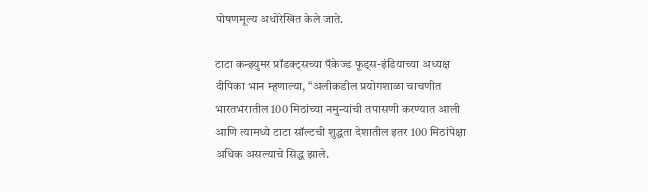पोषणमूल्य अधोरेखित केले जाते.

टाटा कन्झ्युमर प्रॉडक्ट्सच्या पॅकेज्ड फूड्स-इंडियाच्या अध्यक्ष दीपिका भान म्हणाल्या, “अलीकडील प्रयोगशाळा चाचणीत भारतभरातील 100 मिठांच्या नमुन्यांची तपासणी करण्यात आली आणि त्यामध्ये टाटा सॉल्टची शुद्धता देशातील इतर 100 मिठांपेक्षा अधिक असल्याचे सिद्ध झाले.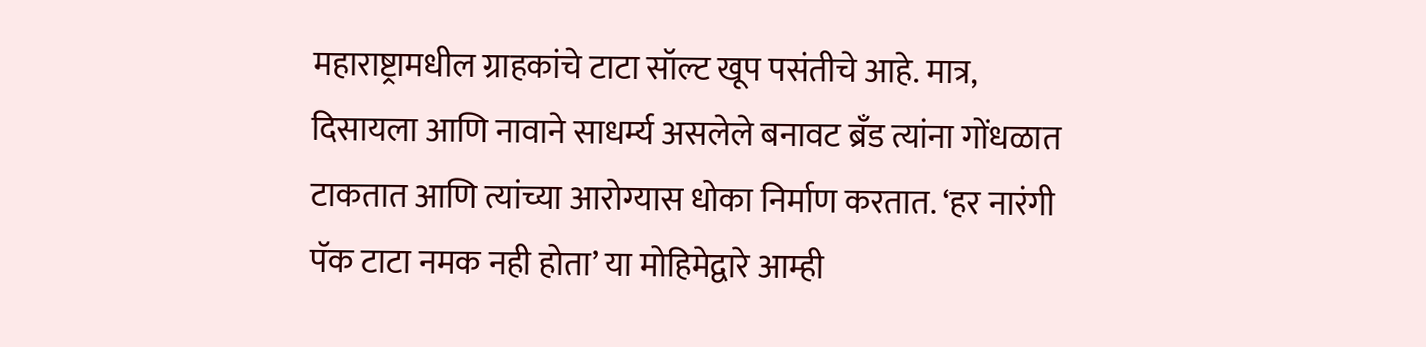महाराष्ट्रामधील ग्राहकांचे टाटा सॉल्ट खूप पसंतीचे आहे. मात्र, दिसायला आणि नावाने साधर्म्य असलेले बनावट ब्रँड त्यांना गोंधळात टाकतात आणि त्यांच्या आरोग्यास धोका निर्माण करतात. ‘हर नारंगी पॅक टाटा नमक नही होता’ या मोहिमेद्वारे आम्ही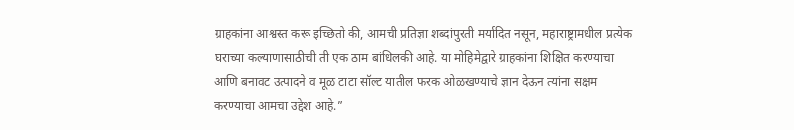ग्राहकांना आश्वस्त करू इच्छितो की, आमची प्रतिज्ञा शब्दांपुरती मर्यादित नसून, महाराष्ट्रामधील प्रत्येक घराच्या कल्याणासाठीची ती एक ठाम बांधिलकी आहे. या मोहिमेद्वारे ग्राहकांना शिक्षित करण्याचा आणि बनावट उत्पादने व मूळ टाटा सॉल्ट यातील फरक ओळखण्याचे ज्ञान देऊन त्यांना सक्षम करण्याचा आमचा उद्देश आहे.”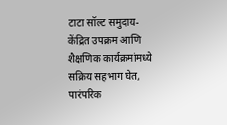टाटा सॉल्ट समुदाय-केंद्रित उपक्रम आणि शैक्षणिक कार्यक्रमांमध्ये सक्रिय सहभाग घेत, पारंपरिक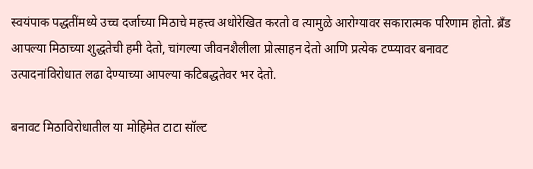स्वयंपाक पद्धतींमध्ये उच्च दर्जाच्या मिठाचे महत्त्व अधोरेखित करतो व त्यामुळे आरोग्यावर सकारात्मक परिणाम होतो. ब्रँड आपल्या मिठाच्या शुद्धतेची हमी देतो, चांगल्या जीवनशैलीला प्रोत्साहन देतो आणि प्रत्येक टप्प्यावर बनावट उत्पादनांविरोधात लढा देण्याच्या आपल्या कटिबद्धतेवर भर देतो.

बनावट मिठाविरोधातील या मोहिमेत टाटा सॉल्ट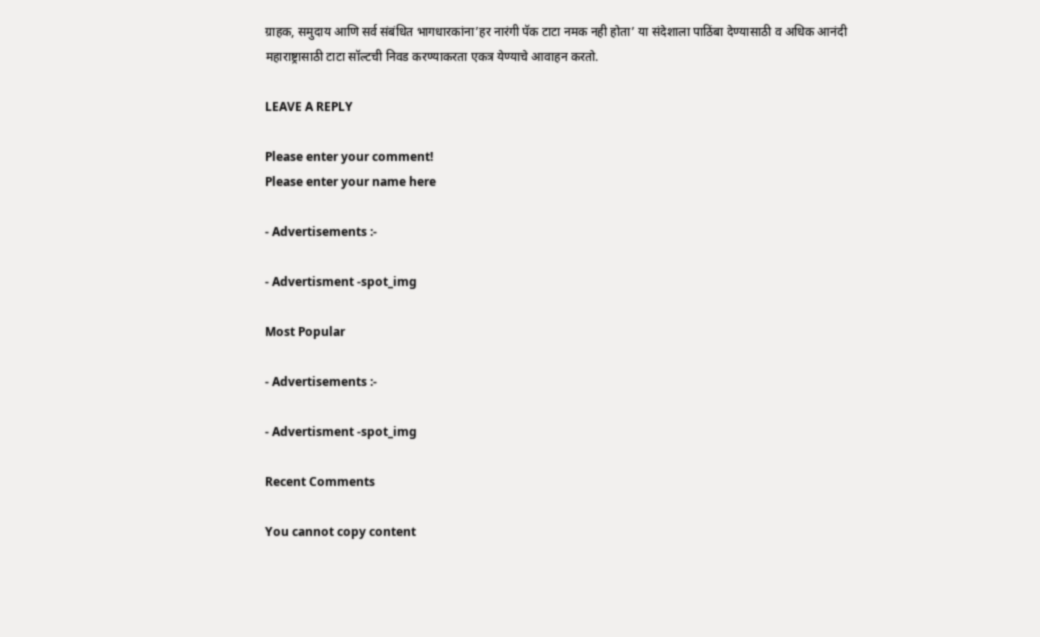ग्राहक, समुदाय आणि सर्व संबंधित भागधारकांना’हर नारंगी पॅक टाटा नमक नही होता’ या संदेशाला पाठिंबा देण्यासाठी व अधिक आनंदी महाराष्ट्रासाठी टाटा सॉल्टची निवड करण्याकरता एकत्र येण्याचे आवाहन करतो.

LEAVE A REPLY

Please enter your comment!
Please enter your name here

- Advertisements :-

- Advertisment -spot_img

Most Popular

- Advertisements :-

- Advertisment -spot_img

Recent Comments

You cannot copy content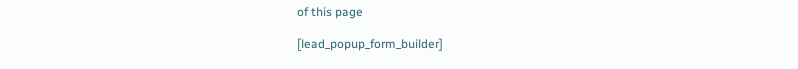of this page

[lead_popup_form_builder]